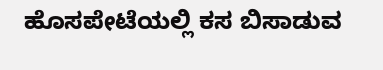ಹೊಸಪೇಟೆಯಲ್ಲಿ ಕಸ ಬಿಸಾಡುವ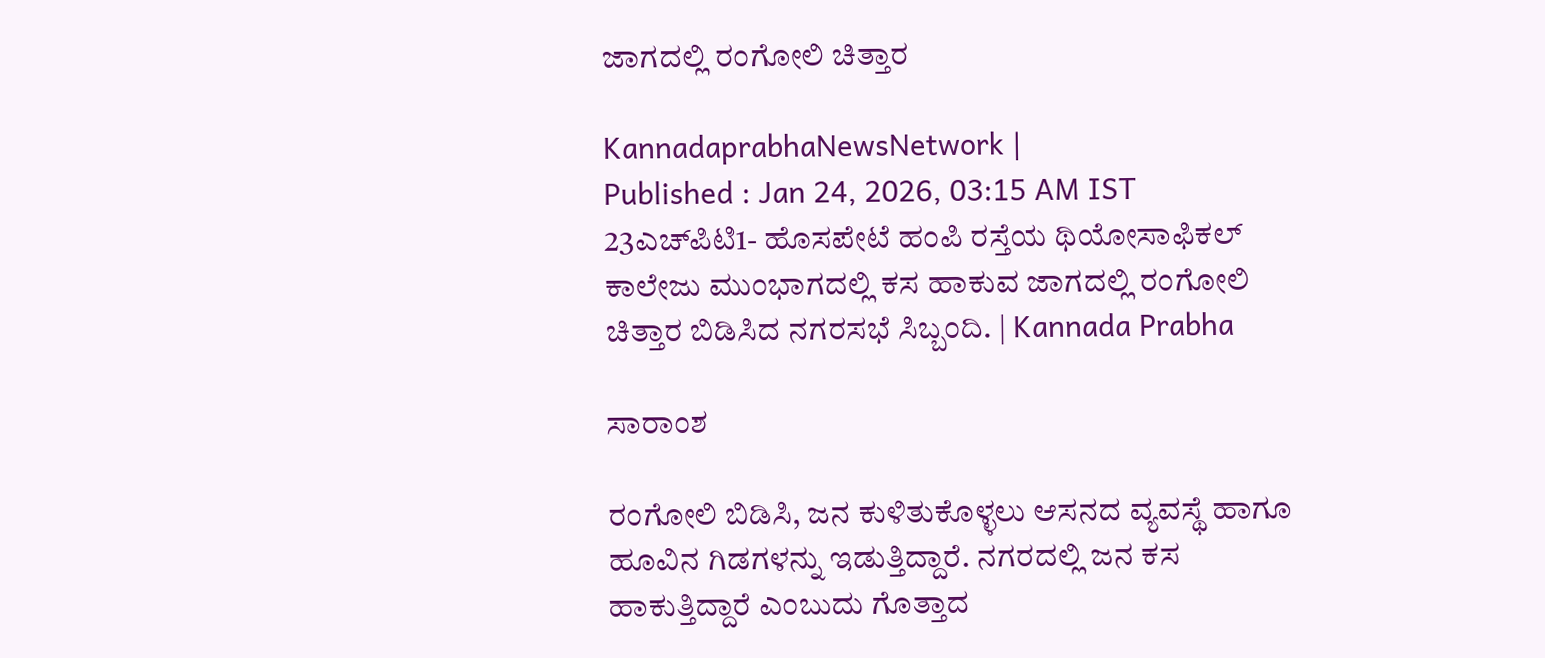ಜಾಗದಲ್ಲಿ ರಂಗೋಲಿ ಚಿತ್ತಾರ

KannadaprabhaNewsNetwork |
Published : Jan 24, 2026, 03:15 AM IST
23ಎಚ್‌ಪಿಟಿ1- ಹೊಸಪೇಟೆ ಹಂಪಿ ರಸ್ತೆಯ ಥಿಯೋಸಾಫಿಕಲ್‌ ಕಾಲೇಜು ಮುಂಭಾಗದಲ್ಲಿ ಕಸ ಹಾಕುವ ಜಾಗದಲ್ಲಿ ರಂಗೋಲಿ ಚಿತ್ತಾರ ಬಿಡಿಸಿದ ನಗರಸಭೆ ಸಿಬ್ಬಂದಿ. | Kannada Prabha

ಸಾರಾಂಶ

ರಂಗೋಲಿ ಬಿಡಿಸಿ, ಜನ ಕುಳಿತುಕೊಳ್ಳಲು ಆಸನದ ವ್ಯವಸ್ಥೆ ಹಾಗೂ ಹೂವಿನ ಗಿಡಗಳನ್ನು ಇಡುತ್ತಿದ್ದಾರೆ. ನಗರದಲ್ಲಿ ಜನ ಕಸ ಹಾಕುತ್ತಿದ್ದಾರೆ ಎಂಬುದು ಗೊತ್ತಾದ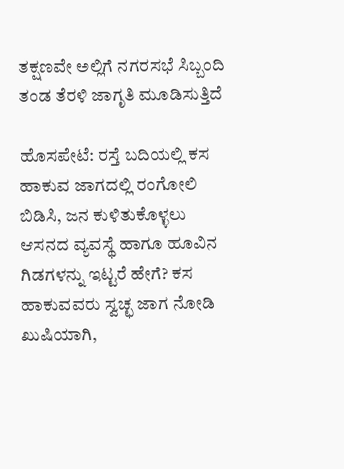ತಕ್ಷಣವೇ ಅಲ್ಲಿಗೆ ನಗರಸಭೆ ಸಿಬ್ಬಂದಿ ತಂಡ ತೆರಳಿ ಜಾಗೃತಿ ಮೂಡಿಸುತ್ತಿದೆ

ಹೊಸಪೇಟೆ: ರಸ್ತೆ ಬದಿಯಲ್ಲಿ ಕಸ ಹಾಕುವ ಜಾಗದಲ್ಲಿ ರಂಗೋಲಿ ಬಿಡಿಸಿ, ಜನ ಕುಳಿತುಕೊಳ್ಳಲು ಆಸನದ ವ್ಯವಸ್ಥೆ ಹಾಗೂ ಹೂವಿನ ಗಿಡಗಳನ್ನು ಇಟ್ಟರೆ ಹೇಗೆ? ಕಸ ಹಾಕುವವರು ಸ್ವಚ್ಛ ಜಾಗ ನೋಡಿ ಖುಷಿಯಾಗಿ,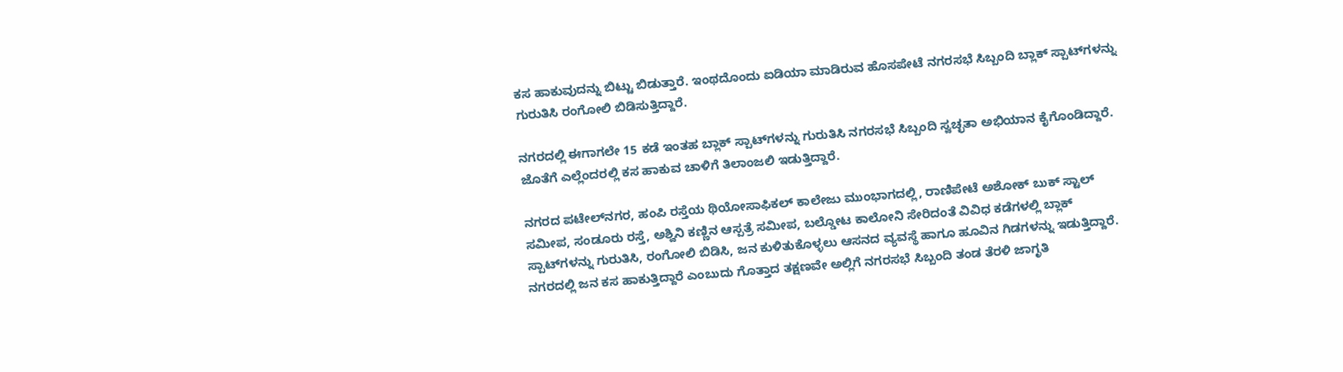ಕಸ ಹಾಕುವುದನ್ನು ಬಿಟ್ಟು ಬಿಡುತ್ತಾರೆ. ಇಂಥದೊಂದು ಐಡಿಯಾ ಮಾಡಿರುವ ಹೊಸಪೇಟೆ ನಗರಸಭೆ ಸಿಬ್ಬಂದಿ ಬ್ಲಾಕ್‌ ಸ್ಪಾಟ್‌ಗಳನ್ನು ಗುರುತಿಸಿ ರಂಗೋಲಿ ಬಿಡಿಸುತ್ತಿದ್ದಾರೆ.

ನಗರದಲ್ಲಿ ಈಗಾಗಲೇ 15 ಕಡೆ ಇಂತಹ ಬ್ಲಾಕ್‌ ಸ್ಪಾಟ್‌ಗಳನ್ನು ಗುರುತಿಸಿ ನಗರಸಭೆ ಸಿಬ್ಬಂದಿ ಸ್ವಚ್ಛತಾ ಅಭಿಯಾನ ಕೈಗೊಂಡಿದ್ದಾರೆ. ಜೊತೆಗೆ ಎಲ್ಲೆಂದರಲ್ಲಿ ಕಸ ಹಾಕುವ ಚಾಳಿಗೆ ತಿಲಾಂಜಲಿ ಇಡುತ್ತಿದ್ದಾರೆ.

ನಗರದ ಪಟೇಲ್‌ನಗರ, ಹಂಪಿ ರಸ್ತೆಯ ಥಿಯೋಸಾಫಿಕಲ್‌ ಕಾಲೇಜು ಮುಂಭಾಗದಲ್ಲಿ, ರಾಣಿಪೇಟೆ ಅಶೋಕ್‌ ಬುಕ್‌ ಸ್ಟಾಲ್‌ ಸಮೀಪ, ಸಂಡೂರು ರಸ್ತೆ, ಅಶ್ವಿನಿ ಕಣ್ಣಿನ ಆಸ್ಪತ್ರೆ ಸಮೀಪ, ಬಲ್ಡೋಟ ಕಾಲೋನಿ ಸೇರಿದಂತೆ ವಿವಿಧ ಕಡೆಗಳಲ್ಲಿ ಬ್ಲಾಕ್‌ ಸ್ಪಾಟ್‌ಗಳನ್ನು ಗುರುತಿಸಿ, ರಂಗೋಲಿ ಬಿಡಿಸಿ, ಜನ ಕುಳಿತುಕೊಳ್ಳಲು ಆಸನದ ವ್ಯವಸ್ಥೆ ಹಾಗೂ ಹೂವಿನ ಗಿಡಗಳನ್ನು ಇಡುತ್ತಿದ್ದಾರೆ. ನಗರದಲ್ಲಿ ಜನ ಕಸ ಹಾಕುತ್ತಿದ್ದಾರೆ ಎಂಬುದು ಗೊತ್ತಾದ ತಕ್ಷಣವೇ ಅಲ್ಲಿಗೆ ನಗರಸಭೆ ಸಿಬ್ಬಂದಿ ತಂಡ ತೆರಳಿ ಜಾಗೃತಿ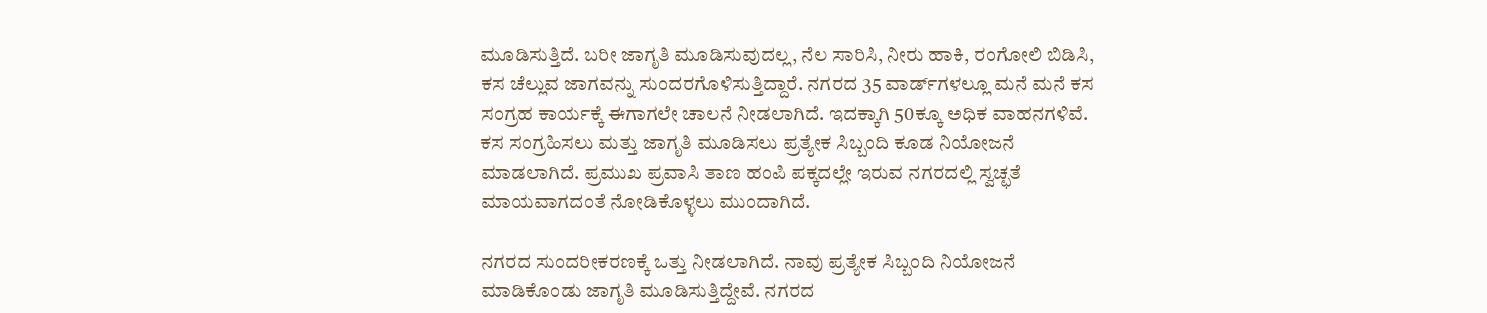ಮೂಡಿಸುತ್ತಿದೆ. ಬರೀ ಜಾಗೃತಿ ಮೂಡಿಸುವುದಲ್ಲ, ನೆಲ ಸಾರಿಸಿ, ನೀರು ಹಾಕಿ, ರಂಗೋಲಿ ಬಿಡಿಸಿ, ಕಸ ಚೆಲ್ಲುವ ಜಾಗವನ್ನು ಸುಂದರಗೊಳಿಸುತ್ತಿದ್ದಾರೆ. ನಗರದ 35 ವಾರ್ಡ್‌ಗಳಲ್ಲೂ ಮನೆ ಮನೆ ಕಸ ಸಂಗ್ರಹ ಕಾರ್ಯಕ್ಕೆ ಈಗಾಗಲೇ ಚಾಲನೆ ನೀಡಲಾಗಿದೆ. ಇದಕ್ಕಾಗಿ 50ಕ್ಕೂ ಅಧಿಕ ವಾಹನಗಳಿವೆ. ಕಸ ಸಂಗ್ರಹಿಸಲು ಮತ್ತು ಜಾಗೃತಿ ಮೂಡಿಸಲು ಪ್ರತ್ಯೇಕ ಸಿಬ್ಬಂದಿ ಕೂಡ ನಿಯೋಜನೆ ಮಾಡಲಾಗಿದೆ. ಪ್ರಮುಖ ಪ್ರವಾಸಿ ತಾಣ ಹಂಪಿ ಪಕ್ಕದಲ್ಲೇ ಇರುವ ನಗರದಲ್ಲಿ ಸ್ವಚ್ಛತೆ ಮಾಯವಾಗದಂತೆ ನೋಡಿಕೊಳ್ಳಲು ಮುಂದಾಗಿದೆ.

ನಗರದ ಸುಂದರೀಕರಣಕ್ಕೆ ಒತ್ತು ನೀಡಲಾಗಿದೆ. ನಾವು ಪ್ರತ್ಯೇಕ ಸಿಬ್ಬಂದಿ ನಿಯೋಜನೆ ಮಾಡಿಕೊಂಡು ಜಾಗೃತಿ ಮೂಡಿಸುತ್ತಿದ್ದೇವೆ. ನಗರದ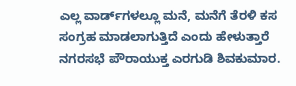ಎಲ್ಲ ವಾರ್ಡ್‌ಗಳಲ್ಲೂ ಮನೆ, ಮನೆಗೆ ತೆರಳಿ ಕಸ ಸಂಗ್ರಹ ಮಾಡಲಾಗುತ್ತಿದೆ ಎಂದು ಹೇಳುತ್ತಾರೆ ನಗರಸಭೆ ಪೌರಾಯುಕ್ತ ಎರಗುಡಿ ಶಿವಕುಮಾರ.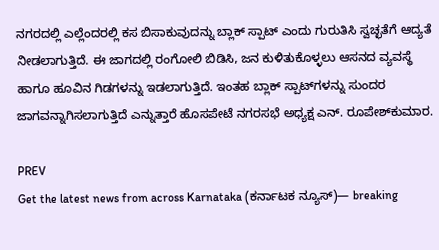ನಗರದಲ್ಲಿ ಎಲ್ಲೆಂದರಲ್ಲಿ ಕಸ ಬಿಸಾಕುವುದನ್ನು ಬ್ಲಾಕ್‌ ಸ್ಪಾಟ್‌ ಎಂದು ಗುರುತಿಸಿ ಸ್ವಚ್ಛತೆಗೆ ಆದ್ಯತೆ ನೀಡಲಾಗುತ್ತಿದೆ. ಈ ಜಾಗದಲ್ಲಿ ರಂಗೋಲಿ ಬಿಡಿಸಿ, ಜನ ಕುಳಿತುಕೊಳ್ಳಲು ಆಸನದ ವ್ಯವಸ್ಥೆ ಹಾಗೂ ಹೂವಿನ ಗಿಡಗಳನ್ನು ಇಡಲಾಗುತ್ತಿದೆ. ಇಂತಹ ಬ್ಲಾಕ್‌ ಸ್ಪಾಟ್‌ಗಳನ್ನು ಸುಂದರ ಜಾಗವನ್ನಾಗಿಸಲಾಗುತ್ತಿದೆ ಎನ್ನುತ್ತಾರೆ ಹೊಸಪೇಟೆ ನಗರಸಭೆ ಅಧ್ಯಕ್ಷ ಎನ್‌. ರೂಪೇಶ್‌ಕುಮಾರ.

PREV
Get the latest news from across Karnataka (ಕರ್ನಾಟಕ ನ್ಯೂಸ್)— breaking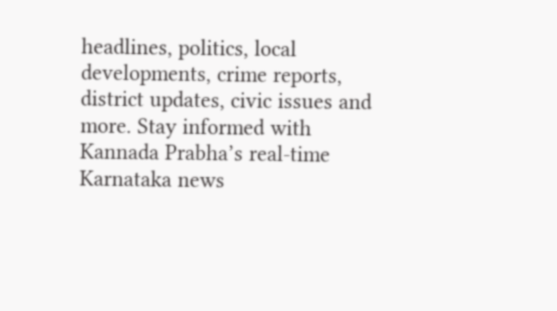headlines, politics, local developments, crime reports, district updates, civic issues and more. Stay informed with Kannada Prabha’s real‑time Karnataka news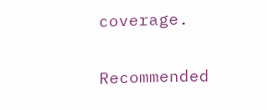coverage.

Recommended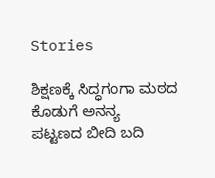Stories

ಶಿಕ್ಷಣಕ್ಕೆ ಸಿದ್ಧಗಂಗಾ ಮಠದ ಕೊಡುಗೆ ಅನನ್ಯ
ಪಟ್ಟಣದ ಬೀದಿ ಬದಿ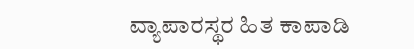ವ್ಯಾಪಾರಸ್ಥರ ಹಿತ ಕಾಪಾಡಿ